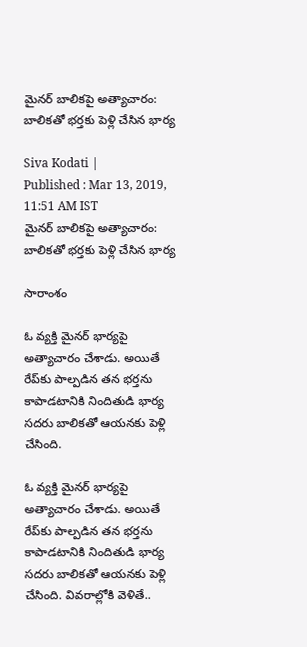మైనర్‌ బాలికపై అత్యాచారం: బాలికతో భర్తకు పెళ్లి చేసిన భార్య

Siva Kodati |
Published : Mar 13, 2019, 11:51 AM IST
మైనర్‌ బాలికపై అత్యాచారం: బాలికతో భర్తకు పెళ్లి చేసిన భార్య

సారాంశం

ఓ వ్యక్తి మైనర్ భార్యపై అత్యాచారం చేశాడు. అయితే రేప్‌‌కు పాల్పడిన తన భర్తను కాపాడటానికి నిందితుడి భార్య సదరు బాలికతో ఆయనకు పెళ్లి చేసింది.

ఓ వ్యక్తి మైనర్ భార్యపై అత్యాచారం చేశాడు. అయితే రేప్‌‌కు పాల్పడిన తన భర్తను కాపాడటానికి నిందితుడి భార్య సదరు బాలికతో ఆయనకు పెళ్లి చేసింది. వివరాల్లోకి వెళితే..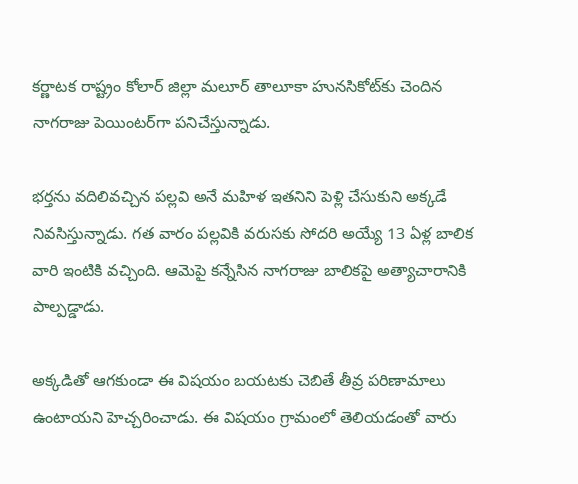కర్ణాటక రాష్ట్రం కోలార్ జిల్లా మలూర్ తాలూకా హునసికోట్‌‌కు చెందిన నాగరాజు పెయింటర్‌గా పనిచేస్తున్నాడు.

భర్తను వదిలివచ్చిన పల్లవి అనే మహిళ ఇతనిని పెళ్లి చేసుకుని అక్కడే నివసిస్తున్నాడు. గత వారం పల్లవికి వరుసకు సోదరి అయ్యే 13 ఏళ్ల బాలిక వారి ఇంటికి వచ్చింది. ఆమెపై కన్నేసిన నాగరాజు బాలికపై అత్యాచారానికి పాల్పడ్డాడు.

అక్కడితో ఆగకుండా ఈ విషయం బయటకు చెబితే తీవ్ర పరిణామాలు ఉంటాయని హెచ్చరించాడు. ఈ విషయం గ్రామంలో తెలియడంతో వారు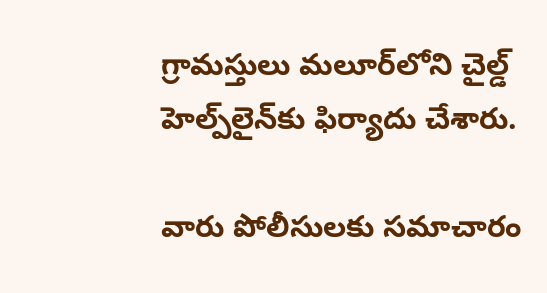గ్రామస్తులు మలూర్‌లోని చైల్డ్ హెల్ప్‌లైన్‌కు ఫిర్యాదు చేశారు.

వారు పోలీసులకు సమాచారం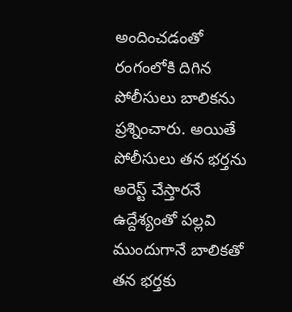అందించడంతో రంగంలోకి దిగిన పోలీసులు బాలికను ప్రశ్నించారు. అయితే పోలీసులు తన భర్తను అరెస్ట్ చేస్తారనే ఉద్దేశ్యంతో పల్లవి ముందుగానే బాలికతో తన భర్తకు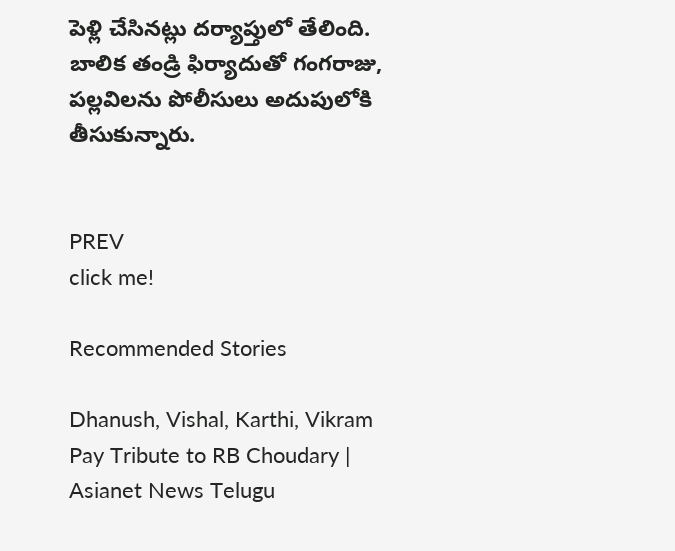పెళ్లి చేసినట్లు దర్యాప్తులో తేలింది. బాలిక తండ్రి ఫిర్యాదుతో గంగరాజు, పల్లవిలను పోలీసులు అదుపులోకి తీసుకున్నారు.


PREV
click me!

Recommended Stories

Dhanush, Vishal, Karthi, Vikram Pay Tribute to RB Choudary | Asianet News Telugu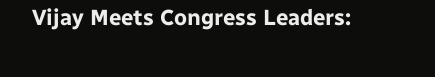Vijay Meets Congress Leaders: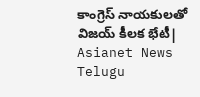కాంగ్రెస్ నాయకులతో విజయ్ కీలక భేటీ| Asianet News Telugu